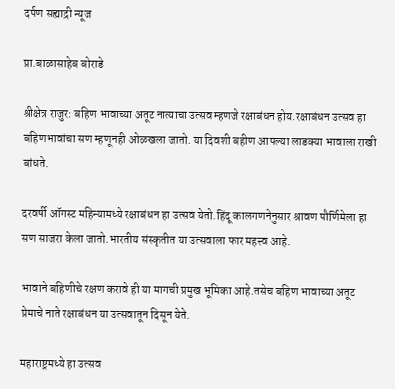दर्पण सह्याद्री न्यूज

प्रा.बाळासाहेब बोराडे

श्रीक्षेत्र राजुर: बहिण भावाच्या अतूट नात्याचा उत्सव म्हणजे रक्षाबंधन होय.रक्षाबंधन उत्सव हा बहिणभावांचा सण म्हणूनही ओळखला जातो. या दिवशी बहीण आपल्या लाडक्या भावाला राखी बांधते.

दरवर्षी ऑगस्ट महिन्यामध्ये रक्षाबंधन हा उत्सव येतो.हिंदू कालगणनेनुसार श्रावण पौर्णिमेला हा सण साजरा केला जातो.भारतीय संस्कृतीत या उत्सवाला फार महत्त्व आहे.

भावाने बहिणीचे रक्षण करावे ही या मागची प्रमुख भूमिका आहे.तसेच बहिण भावाच्या अतूट प्रेमाचे नाते रक्षाबंधन या उत्सवातून दिसून येते.

महाराष्ट्रमध्ये हा उत्सव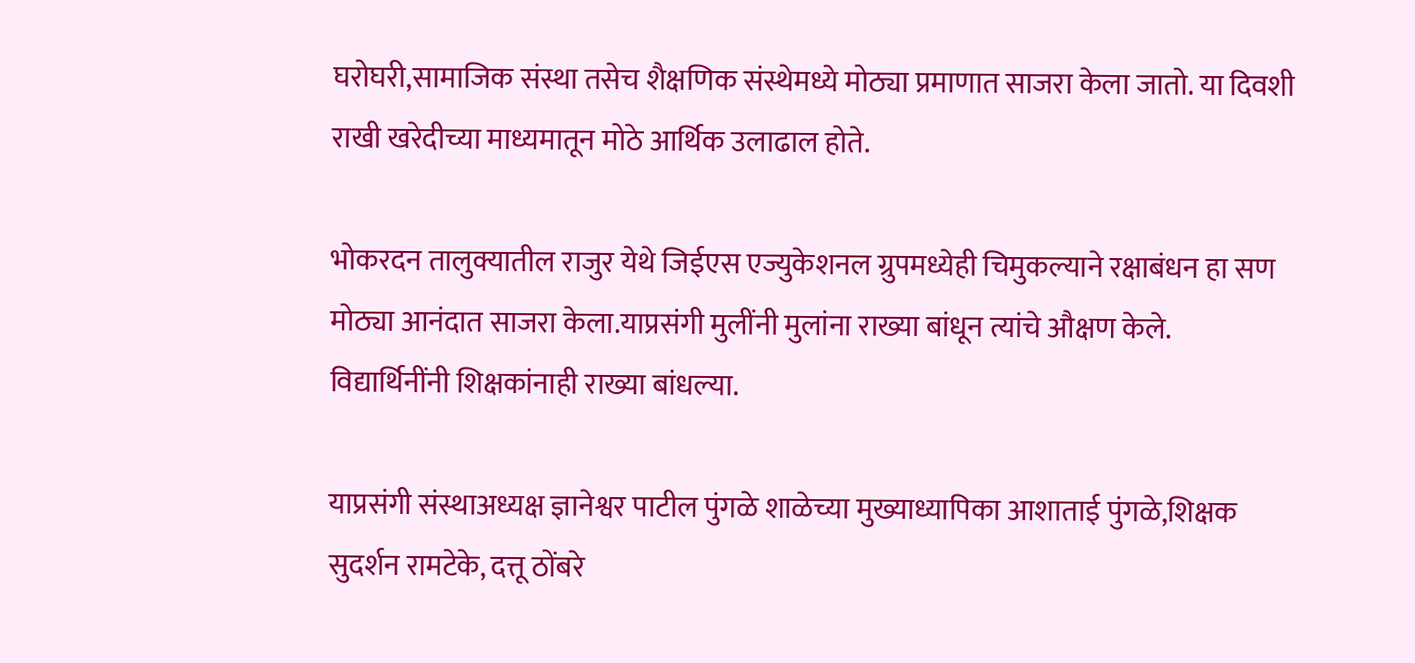घरोघरी,सामाजिक संस्था तसेच शैक्षणिक संस्थेमध्ये मोठ्या प्रमाणात साजरा केला जातो. या दिवशी राखी खरेदीच्या माध्यमातून मोठे आर्थिक उलाढाल होते.

भोकरदन तालुक्यातील राजुर येथे जिईएस एज्युकेशनल ग्रुपमध्येही चिमुकल्याने रक्षाबंधन हा सण मोठ्या आनंदात साजरा केला.याप्रसंगी मुलींनी मुलांना राख्या बांधून त्यांचे औक्षण केले. विद्यार्थिनींनी शिक्षकांनाही राख्या बांधल्या.

याप्रसंगी संस्थाअध्यक्ष ज्ञानेश्वर पाटील पुंगळे शाळेच्या मुख्याध्यापिका आशाताई पुंगळे,शिक्षक सुदर्शन रामटेके, दत्तू ठोंबरे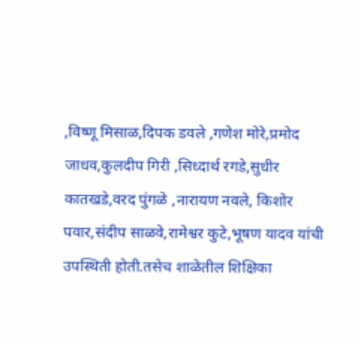,विष्णू मिसाळ,दिपक डवले ,गणेश मोरे,प्रमोद जाधव,कुलदीप गिरी ,सिध्दार्थ रगडे,सुधीर कातखडे,वरद पुंगळे ,नारायण नवले, किशोर पवार,संदीप साळवे,रामेश्वर कुटे,भूषण यादव यांची उपस्थिती होती.तसेच शाळेतील शिक्षिका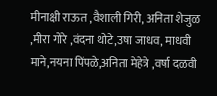मीनाक्षी राऊत ,वैशाली गिरी, अनिता शेजुळ ,मीरा गोरे ,वंदना थोटे,उषा जाधव, माधवी माने,नयना पिंपळे,अनिता मेहेत्रे ,वर्षा दळवी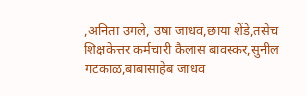,अनिता उगले, उषा जाधव,छाया शेंडे,तसेच शिक्षकेत्तर कर्मचारी कैलास बावस्कर,सुनील गटकाळ,बाबासाहेब जाधव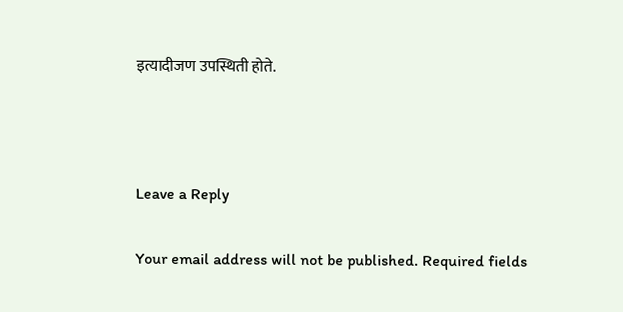इत्यादीजण उपस्थिती होते.



Leave a Reply

Your email address will not be published. Required fields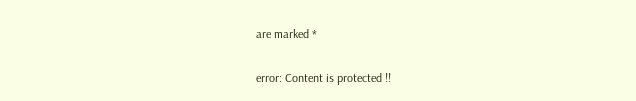are marked *

error: Content is protected !!